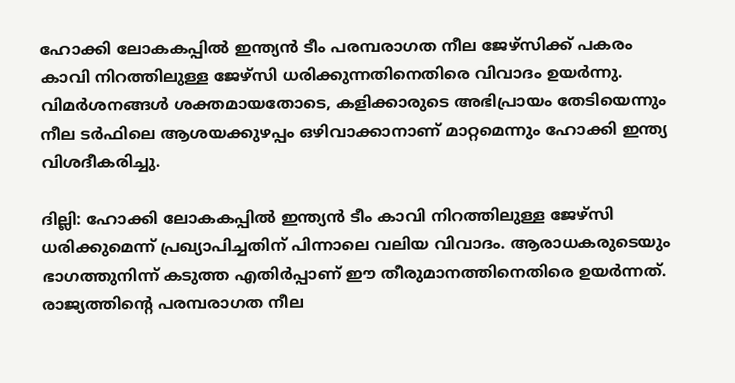ഹോക്കി ലോകകപ്പില്‍ ഇന്ത്യന്‍ ടീം പരമ്പരാഗത നീല ജേഴ്‌സിക്ക് പകരം കാവി നിറത്തിലുള്ള ജേഴ്‌സി ധരിക്കുന്നതിനെതിരെ വിവാദം ഉയര്‍ന്നു. വിമര്‍ശനങ്ങള്‍ ശക്തമായതോടെ, കളിക്കാരുടെ അഭിപ്രായം തേടിയെന്നും നീല ടര്‍ഫിലെ ആശയക്കുഴപ്പം ഒഴിവാക്കാനാണ് മാറ്റമെന്നും ഹോക്കി ഇന്ത്യ വിശദീകരിച്ചു.

ദില്ലി: ഹോക്കി ലോകകപ്പില്‍ ഇന്ത്യന്‍ ടീം കാവി നിറത്തിലുള്ള ജേഴ്‌സി ധരിക്കുമെന്ന് പ്രഖ്യാപിച്ചതിന് പിന്നാലെ വലിയ വിവാദം. ആരാധകരുടെയും ഭാഗത്തുനിന്ന് കടുത്ത എതിര്‍പ്പാണ് ഈ തീരുമാനത്തിനെതിരെ ഉയര്‍ന്നത്. രാജ്യത്തിന്റെ പരമ്പരാഗത നീല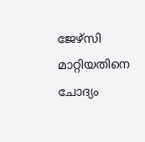ജേഴ്‌സി മാറ്റിയതിനെ ചോദ്യം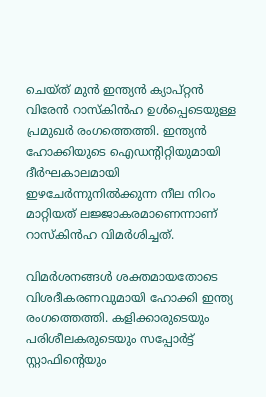ചെയ്ത് മുന്‍ ഇന്ത്യന്‍ ക്യാപ്റ്റന്‍ വിരേന്‍ റാസ്‌കിന്‍ഹ ഉള്‍പ്പെടെയുള്ള പ്രമുഖര്‍ രംഗത്തെത്തി. ഇന്ത്യന്‍ ഹോക്കിയുടെ ഐഡന്റിറ്റിയുമായി ദീര്‍ഘകാലമായി ഇഴചേര്‍ന്നുനില്‍ക്കുന്ന നീല നിറം മാറ്റിയത് ലജ്ജാകരമാണെന്നാണ് റാസ്‌കിന്‍ഹ വിമര്‍ശിച്ചത്.

വിമര്‍ശനങ്ങള്‍ ശക്തമായതോടെ വിശദീകരണവുമായി ഹോക്കി ഇന്ത്യ രംഗത്തെത്തി. കളിക്കാരുടെയും പരിശീലകരുടെയും സപ്പോര്‍ട്ട് സ്റ്റാഫിന്റെയും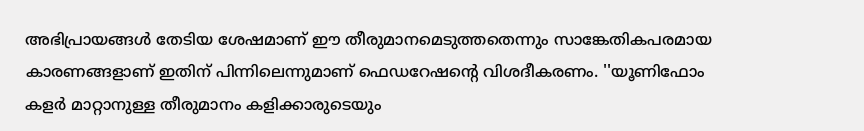അഭിപ്രായങ്ങള്‍ തേടിയ ശേഷമാണ് ഈ തീരുമാനമെടുത്തതെന്നും സാങ്കേതികപരമായ കാരണങ്ങളാണ് ഇതിന് പിന്നിലെന്നുമാണ് ഫെഡറേഷന്റെ വിശദീകരണം. ''യൂണിഫോം കളര്‍ മാറ്റാനുള്ള തീരുമാനം കളിക്കാരുടെയും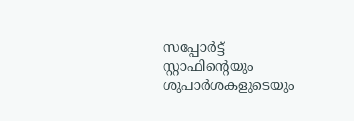സപ്പോര്‍ട്ട് സ്റ്റാഫിന്റെയും ശുപാര്‍ശകളുടെയും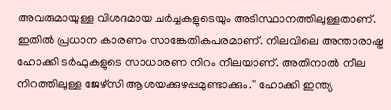അവരുമായുള്ള വിശദമായ ചര്‍ച്ചകളുടെയും അടിസ്ഥാനത്തിലുള്ളതാണ്. ഇതില്‍ പ്രധാന കാരണം സാങ്കേതികപരമാണ്. നിലവിലെ അന്താരാഷ്ട്ര ഹോക്കി ടര്‍ഫുകളുടെ സാധാരണ നിറം നീലയാണ്. അതിനാല്‍ നീല നിറത്തിലുള്ള ജേഴ്‌സി ആശയക്കുഴപ്പമുണ്ടാക്കും.'' ഹോക്കി ഇന്ത്യ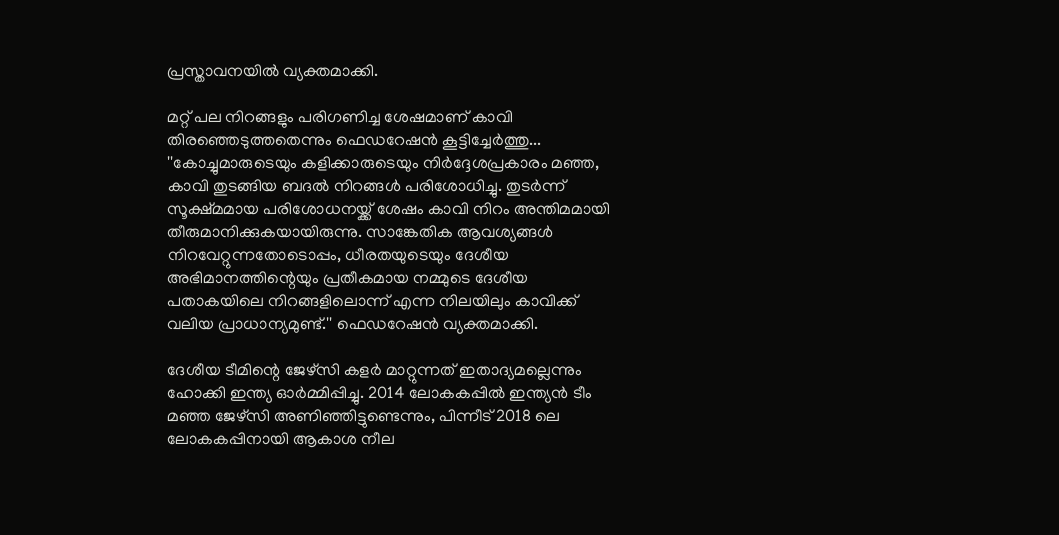പ്രസ്താവനയില്‍ വ്യക്തമാക്കി.

മറ്റ് പല നിറങ്ങളും പരിഗണിച്ച ശേഷമാണ് കാവി തിരഞ്ഞെടുത്തതെന്നും ഫെഡറേഷന്‍ കൂട്ടിച്ചേര്‍ത്തു... ''കോച്ചുമാരുടെയും കളിക്കാരുടെയും നിര്‍ദ്ദേശപ്രകാരം മഞ്ഞ, കാവി തുടങ്ങിയ ബദല്‍ നിറങ്ങള്‍ പരിശോധിച്ചു. തുടര്‍ന്ന് സൂക്ഷ്മമായ പരിശോധനയ്ക്ക് ശേഷം കാവി നിറം അന്തിമമായി തീരുമാനിക്കുകയായിരുന്നു. സാങ്കേതിക ആവശ്യങ്ങള്‍ നിറവേറ്റുന്നതോടൊപ്പം, ധീരതയുടെയും ദേശീയ അഭിമാനത്തിന്റെയും പ്രതീകമായ നമ്മുടെ ദേശീയ പതാകയിലെ നിറങ്ങളിലൊന്ന് എന്ന നിലയിലും കാവിക്ക് വലിയ പ്രാധാന്യമുണ്ട്.'' ഫെഡറേഷന്‍ വ്യക്തമാക്കി.

ദേശീയ ടീമിന്റെ ജേഴ്‌സി കളര്‍ മാറ്റുന്നത് ഇതാദ്യമല്ലെന്നും ഹോക്കി ഇന്ത്യ ഓര്‍മ്മിപ്പിച്ചു. 2014 ലോകകപ്പില്‍ ഇന്ത്യന്‍ ടീം മഞ്ഞ ജേഴ്‌സി അണിഞ്ഞിട്ടുണ്ടെന്നും, പിന്നീട് 2018 ലെ ലോകകപ്പിനായി ആകാശ നീല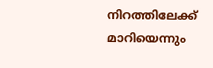നിറത്തിലേക്ക് മാറിയെന്നും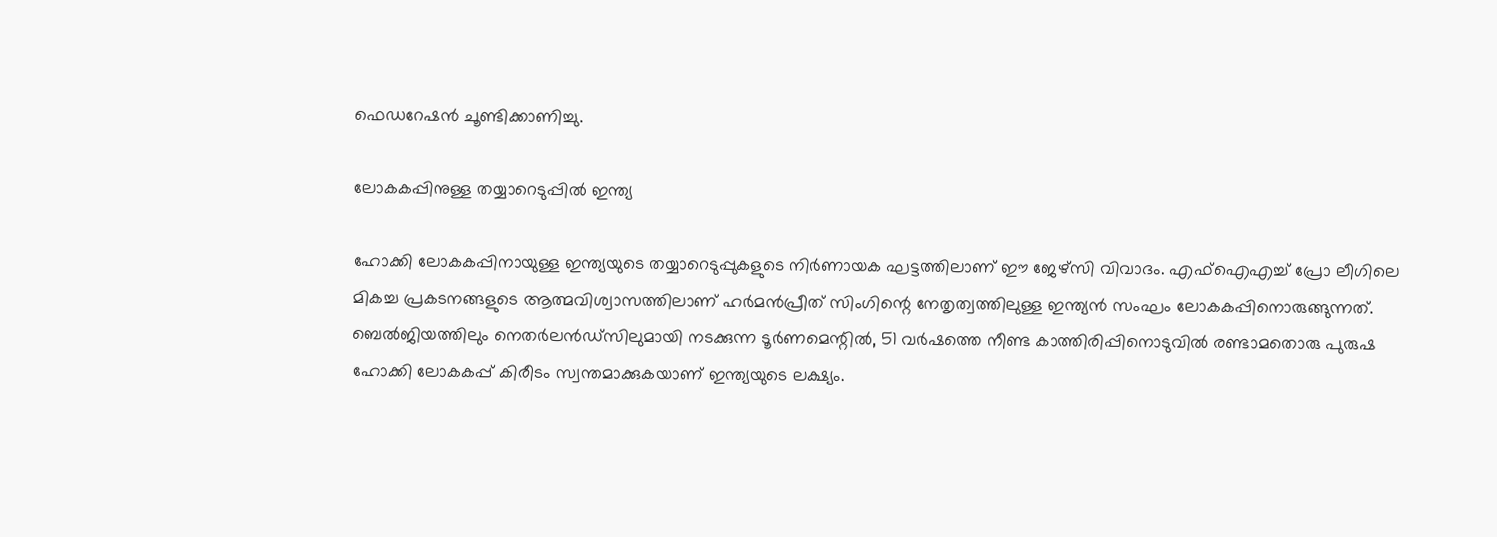ഫെഡറേഷന്‍ ചൂണ്ടിക്കാണിച്ചു.

ലോകകപ്പിനുള്ള തയ്യാറെടുപ്പില്‍ ഇന്ത്യ

ഹോക്കി ലോകകപ്പിനായുള്ള ഇന്ത്യയുടെ തയ്യാറെടുപ്പുകളുടെ നിര്‍ണായക ഘട്ടത്തിലാണ് ഈ ജേഴ്‌സി വിവാദം. എഫ്‌ഐഎച്ച് പ്രോ ലീഗിലെ മികച്ച പ്രകടനങ്ങളുടെ ആത്മവിശ്വാസത്തിലാണ് ഹര്‍മന്‍പ്രീത് സിംഗിന്റെ നേതൃത്വത്തിലുള്ള ഇന്ത്യന്‍ സംഘം ലോകകപ്പിനൊരുങ്ങുന്നത്. ബെല്‍ജിയത്തിലും നെതര്‍ലന്‍ഡ്‌സിലുമായി നടക്കുന്ന ടൂര്‍ണമെന്റില്‍, 51 വര്‍ഷത്തെ നീണ്ട കാത്തിരിപ്പിനൊടുവില്‍ രണ്ടാമതൊരു പുരുഷ ഹോക്കി ലോകകപ്പ് കിരീടം സ്വന്തമാക്കുകയാണ് ഇന്ത്യയുടെ ലക്ഷ്യം.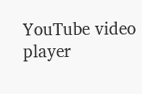YouTube video player